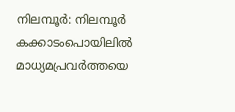നിലമ്പൂർ: നിലമ്പൂർ കക്കാടംപൊയിലിൽ മാധ്യമപ്രവർത്തയെ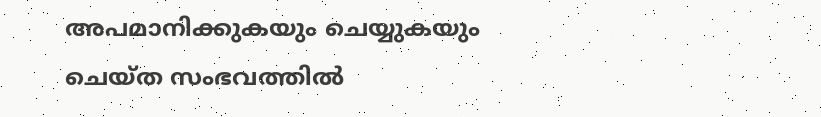അപമാനിക്കുകയും ചെയ്യുകയും ചെയ്ത സംഭവത്തിൽ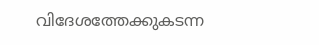വിദേശത്തേക്കുകടന്ന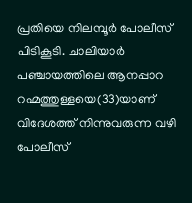പ്രതിയെ നിലമ്പൂർ പോലീസ് പിടികൂടി. ചാലിയാർ പഞ്ചായത്തിലെ ആനപ്പാറ റഹ്മത്തുള്ളയെ(33)യാണ് വിദേശത്ത് നിന്നുവരുന്ന വഴി പോലീസ്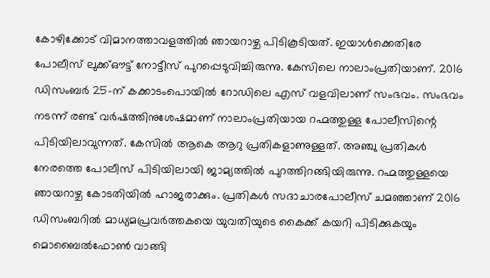കോഴിക്കോട് വിമാനത്താവളത്തിൽ ഞായറാഴ്ച പിടികൂടിയത്. ഇയാൾക്കെതിരേ പോലീസ് ലുക്ക്ഔട്ട് നോട്ടീസ് പുറപ്പെടുവിച്ചിരുന്നു. കേസിലെ നാലാംപ്രതിയാണ്. 2016 ഡിസംബർ 25-ന് കക്കാടംപൊയിൽ റോഡിലെ എസ് വളവിലാണ് സംഭവം. സംഭവം നടന്ന് രണ്ട് വർഷത്തിനുശേഷമാണ് നാലാംപ്രതിയായ റഹ്മത്തുള്ള പോലീസിന്റെ പിടിയിലാവുന്നത്. കേസിൽ ആകെ ആറു പ്രതികളാണുള്ളത്. അഞ്ചു പ്രതികൾ നേരത്തെ പോലീസ് പിടിയിലായി ജാമ്യത്തിൽ പുറത്തിറങ്ങിയിരുന്നു. റഹ്മത്തുള്ളയെ ഞായറാഴ്ച കോടതിയിൽ ഹാജരാക്കും. പ്രതികൾ സദാചാരപോലീസ് ചമഞ്ഞാണ് 2016 ഡിസംബറിൽ മാധ്യമപ്രവർത്തകയെ യുവതിയുടെ കൈക്ക് കയറി പിടിക്കുകയും മൊബൈൽഫോൺ വാങ്ങി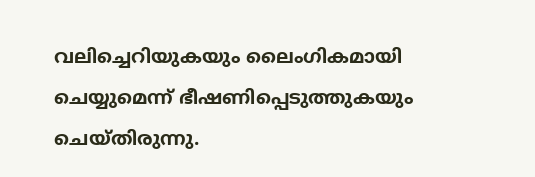വലിച്ചെറിയുകയും ലൈംഗികമായി ചെയ്യുമെന്ന് ഭീഷണിപ്പെടുത്തുകയും ചെയ്തിരുന്നു.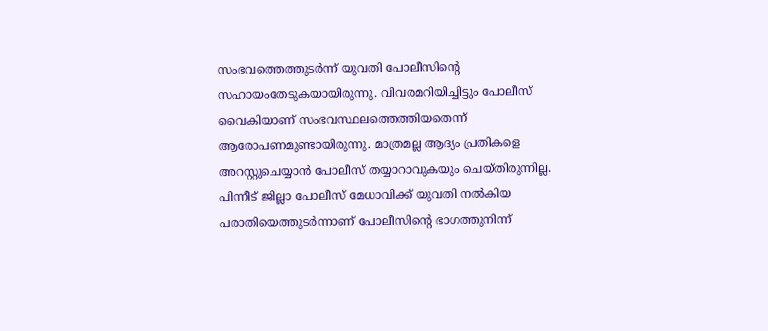സംഭവത്തെത്തുടർന്ന് യുവതി പോലീസിന്റെ സഹായംതേടുകയായിരുന്നു. വിവരമറിയിച്ചിട്ടും പോലീസ് വൈകിയാണ് സംഭവസ്ഥലത്തെത്തിയതെന്ന് ആരോപണമുണ്ടായിരുന്നു. മാത്രമല്ല ആദ്യം പ്രതികളെ അറസ്റ്റുചെയ്യാൻ പോലീസ് തയ്യാറാവുകയും ചെയ്തിരുന്നില്ല. പിന്നീട് ജില്ലാ പോലീസ് മേധാവിക്ക് യുവതി നൽകിയ പരാതിയെത്തുടർന്നാണ് പോലീസിന്റെ ഭാഗത്തുനിന്ന്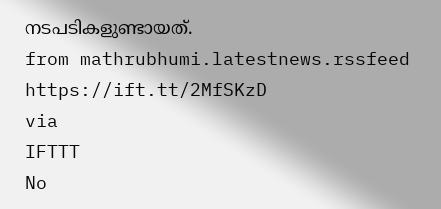നടപടികളുണ്ടായത്.
from mathrubhumi.latestnews.rssfeed https://ift.tt/2MfSKzD
via
IFTTT
No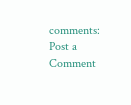comments:
Post a Comment